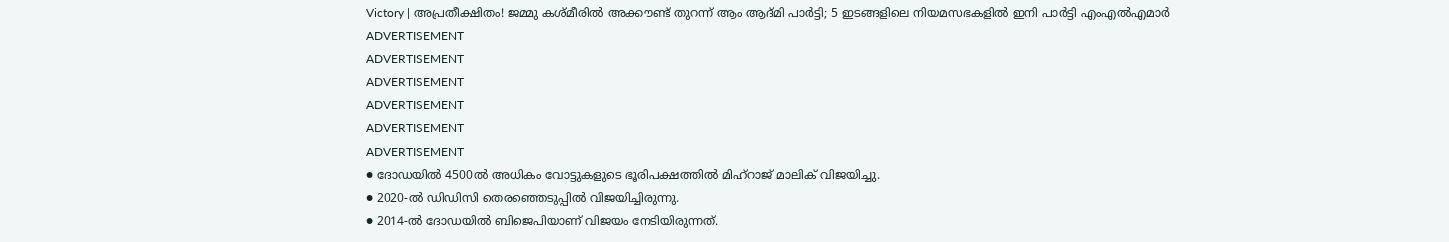Victory | അപ്രതീക്ഷിതം! ജമ്മു കശ്മീരിൽ അക്കൗണ്ട് തുറന്ന് ആം ആദ്മി പാർട്ടി; 5 ഇടങ്ങളിലെ നിയമസഭകളിൽ ഇനി പാർട്ടി എംഎൽഎമാർ
ADVERTISEMENT
ADVERTISEMENT
ADVERTISEMENT
ADVERTISEMENT
ADVERTISEMENT
ADVERTISEMENT
● ദോഡയിൽ 4500ൽ അധികം വോട്ടുകളുടെ ഭൂരിപക്ഷത്തിൽ മിഹ്റാജ് മാലിക് വിജയിച്ചു.
● 2020-ൽ ഡിഡിസി തെരഞ്ഞെടുപ്പിൽ വിജയിച്ചിരുന്നു.
● 2014-ൽ ദോഡയിൽ ബിജെപിയാണ് വിജയം നേടിയിരുന്നത്.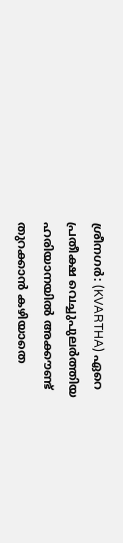ശ്രീനഗർ: (KVARTHA) ഏറെ പ്രതീക്ഷ വെച്ചുപുലർത്തിയ ഹരിയാനയിൽ അക്കൗണ്ട് തുറക്കാൻ കഴിയാതെ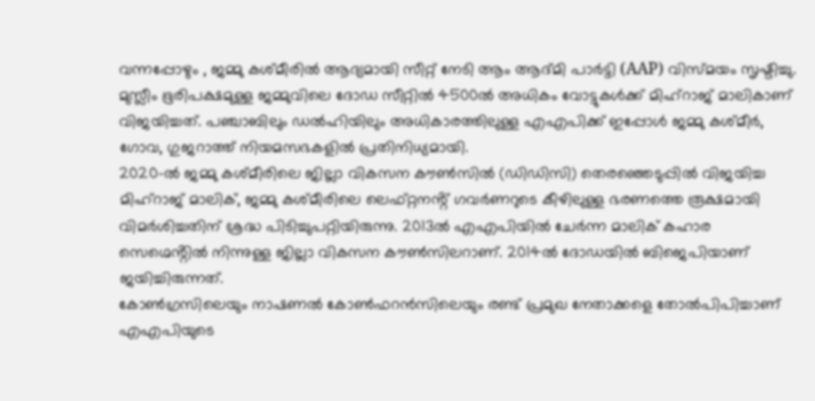വന്നപ്പോഴും , ജമ്മു കശ്മീരിൽ ആദ്യമായി സീറ്റ് നേടി ആം ആദ്മി പാർട്ടി (AAP) വിസ്മയം സൃഷ്ടിച്ചു. മുസ്ലീം ഭൂരിപക്ഷമുള്ള ജമ്മുവിലെ ദോഡ സീറ്റിൽ 4500ൽ അധികം വോട്ടുകൾക്ക് മിഹ്റാജ് മാലികാണ് വിജയിച്ചത്. പഞ്ചാബിലും ഡൽഹിയിലും അധികാരത്തിലുള്ള എഎപിക്ക് ഇപ്പോൾ ജമ്മു കശ്മീർ, ഗോവ, ഗുജറാത്ത് നിയമസഭകളിൽ പ്രതിനിധ്യമായി.
2020-ൽ ജമ്മു കശ്മീരിലെ ജില്ലാ വികസന കൗൺസിൽ (ഡിഡിസി) തെരഞ്ഞെടുപ്പിൽ വിജയിച്ച മിഹ്റാജ് മാലിക്, ജമ്മു കശ്മീരിലെ ലെഫ്റ്റനൻ്റ് ഗവർണറുടെ കീഴിലുള്ള ഭരണത്തെ രൂക്ഷമായി വിമർശിച്ചതിന് ശ്രദ്ധ പിടിച്ചുപറ്റിയിരുന്നു. 2013ൽ എഎപിയിൽ ചേർന്ന മാലിക് കഹാര സെഗ്മെൻ്റിൽ നിന്നുള്ള ജില്ലാ വികസന കൗൺസിലറാണ്. 2014ൽ ദോഡയിൽ ബിജെപിയാണ് ജയിച്ചിരുന്നത്.
കോൺഗ്രസിലെയും നാഷണൽ കോൺഫറൻസിലെയും രണ്ട് പ്രമുഖ നേതാക്കളെ തോൽപിപിച്ചാണ് എഎപിയുടെ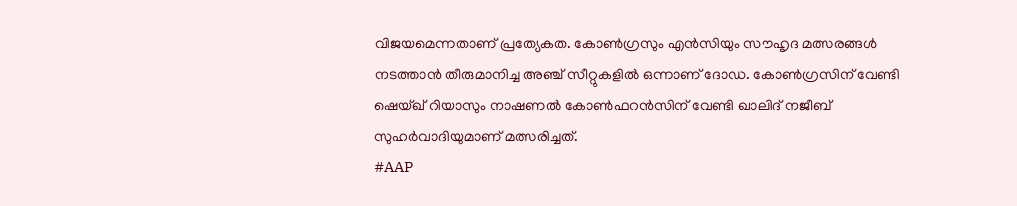വിജയമെന്നതാണ് പ്രത്യേകത. കോൺഗ്രസും എൻസിയും സൗഹൃദ മത്സരങ്ങൾ നടത്താൻ തീരുമാനിച്ച അഞ്ച് സീറ്റുകളിൽ ഒന്നാണ് ദോഡ. കോൺഗ്രസിന് വേണ്ടി ഷെയ്ഖ് റിയാസും നാഷണൽ കോൺഫറൻസിന് വേണ്ടി ഖാലിദ് നജീബ് സുഹർവാദിയുമാണ് മത്സരിച്ചത്.
#AAP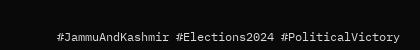#JammuAndKashmir #Elections2024 #PoliticalVictory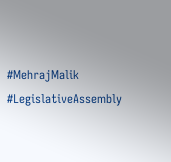#MehrajMalik #LegislativeAssembly